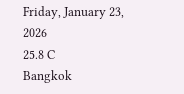Friday, January 23, 2026
25.8 C
Bangkok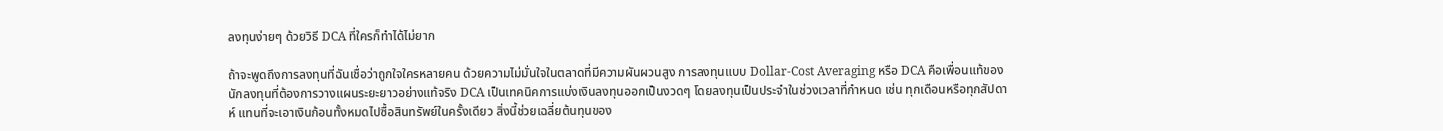ลงทุนง่ายๆ ด้วยวิธี DCA ที่ใครก็ทำได้ไม่ยาก

ถ้าจะพูดถึงการลงทุนที่ฉันเชื่อว่าถูกใจใครหลายคน ด้วยความไม่มั่นใจในตลาดที่มีความผันผวนสูง การลงทุนแบบ Dollar-Cost Averaging หรือ DCA คือเพื่อนแท้ของนักลงทุนที่ต้องการวางแผนระยะยาวอย่างแท้จริง DCA เป็นเทคนิคการแบ่งเงินลงทุนออกเป็นงวดๆ โดยลงทุนเป็นประจำในช่วงเวลาที่กำหนด เช่น ทุกเดือนหรือทุกสัปดาห์ แทนที่จะเอาเงินก้อนทั้งหมดไปซื้อสินทรัพย์ในครั้งเดียว สิ่งนี้ช่วยเฉลี่ยต้นทุนของ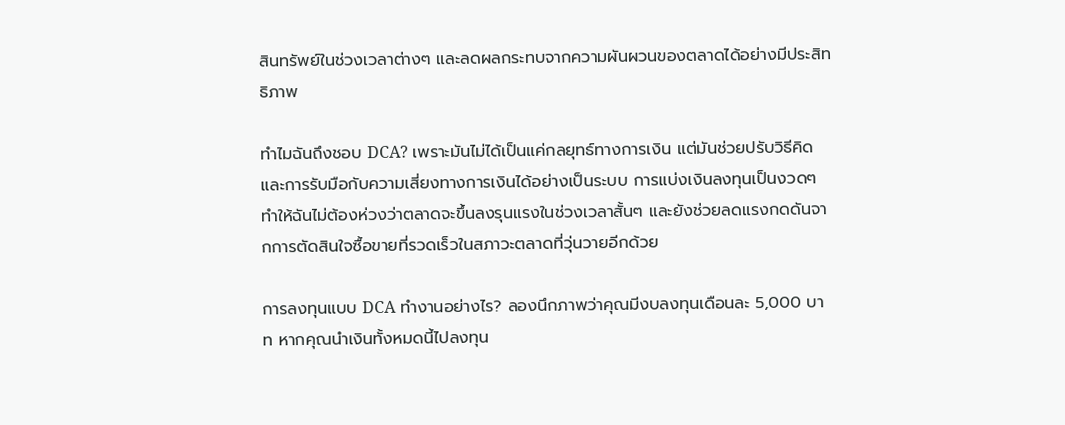สินทรัพย์ในช่วงเวลาต่างๆ และลดผลกระทบจากความผันผวนของตลาดได้อย่างมีประสิทธิภาพ

ทำไมฉันถึงชอบ DCA? เพราะมันไม่ได้เป็นแค่กลยุทธ์ทางการเงิน แต่มันช่วยปรับวิธีคิดและการรับมือกับความเสี่ยงทางการเงินได้อย่างเป็นระบบ การแบ่งเงินลงทุนเป็นงวดๆ ทำให้ฉันไม่ต้องห่วงว่าตลาดจะขึ้นลงรุนแรงในช่วงเวลาสั้นๆ และยังช่วยลดแรงกดดันจากการตัดสินใจซื้อขายที่รวดเร็วในสภาวะตลาดที่วุ่นวายอีกด้วย

การลงทุนแบบ DCA ทำงานอย่างไร? ลองนึกภาพว่าคุณมีงบลงทุนเดือนละ 5,000 บาท หากคุณนำเงินทั้งหมดนี้ไปลงทุน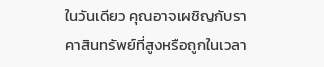ในวันเดียว คุณอาจเผชิญกับราคาสินทรัพย์ที่สูงหรือถูกในเวลา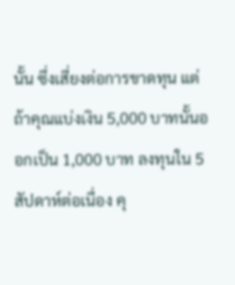นั้น ซึ่งเสี่ยงต่อการขาดทุน แต่ถ้าคุณแบ่งเงิน 5,000 บาทนั้นออกเป็น 1,000 บาท ลงทุนใน 5 สัปดาห์ต่อเนื่อง คุ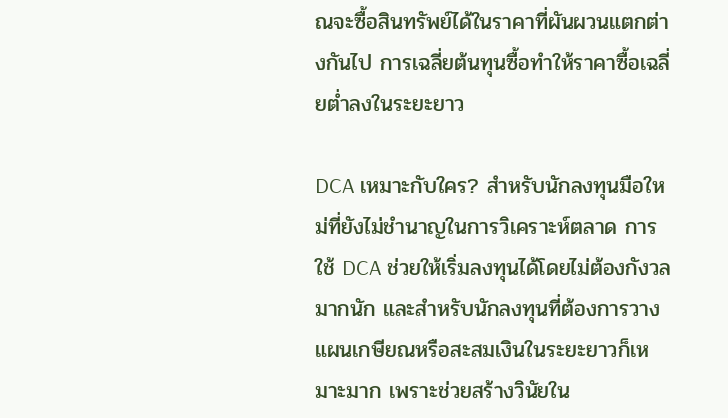ณจะซื้อสินทรัพย์ได้ในราคาที่ผันผวนแตกต่างกันไป การเฉลี่ยต้นทุนซื้อทำให้ราคาซื้อเฉลี่ยต่ำลงในระยะยาว

DCA เหมาะกับใคร? สำหรับนักลงทุนมือใหม่ที่ยังไม่ชำนาญในการวิเคราะห์ตลาด การใช้ DCA ช่วยให้เริ่มลงทุนได้โดยไม่ต้องกังวลมากนัก และสำหรับนักลงทุนที่ต้องการวางแผนเกษียณหรือสะสมเงินในระยะยาวก็เหมาะมาก เพราะช่วยสร้างวินัยใน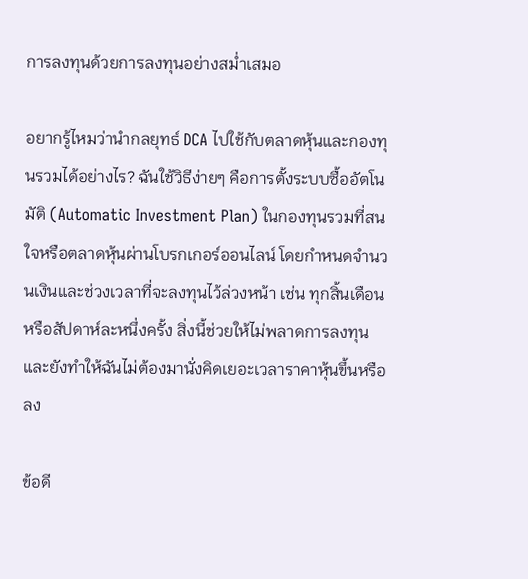การลงทุนด้วยการลงทุนอย่างสม่ำเสมอ

อยากรู้ไหมว่านำกลยุทธ์ DCA ไปใช้กับตลาดหุ้นและกองทุนรวมได้อย่างไร? ฉันใช้วิธีง่ายๆ คือการตั้งระบบซื้ออัตโนมัติ (Automatic Investment Plan) ในกองทุนรวมที่สนใจหรือตลาดหุ้นผ่านโบรกเกอร์ออนไลน์ โดยกำหนดจำนวนเงินและช่วงเวลาที่จะลงทุนไว้ล่วงหน้า เช่น ทุกสิ้นเดือนหรือสัปดาห์ละหนึ่งครั้ง สิ่งนี้ช่วยให้ไม่พลาดการลงทุน และยังทำให้ฉันไม่ต้องมานั่งคิดเยอะเวลาราคาหุ้นขึ้นหรือลง

ข้อดี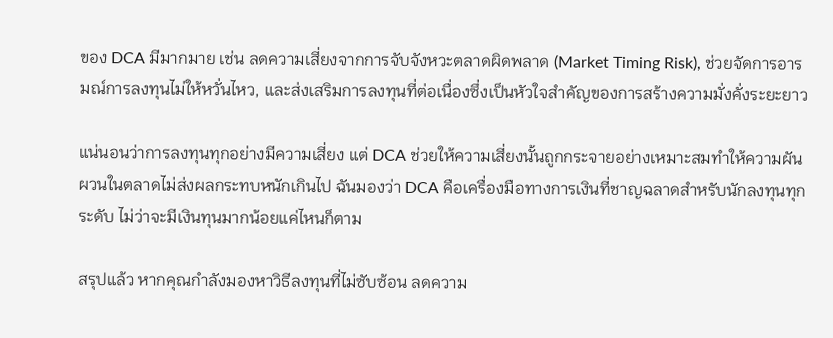ของ DCA มีมากมาย เช่น ลดความเสี่ยงจากการจับจังหวะตลาดผิดพลาด (Market Timing Risk), ช่วยจัดการอารมณ์การลงทุนไม่ให้หวั่นไหว, และส่งเสริมการลงทุนที่ต่อเนื่องซึ่งเป็นหัวใจสำคัญของการสร้างความมั่งคั่งระยะยาว

แน่นอนว่าการลงทุนทุกอย่างมีความเสี่ยง แต่ DCA ช่วยให้ความเสี่ยงนั้นถูกกระจายอย่างเหมาะสมทำให้ความผันผวนในตลาดไม่ส่งผลกระทบหนักเกินไป ฉันมองว่า DCA คือเครื่องมือทางการเงินที่ชาญฉลาดสำหรับนักลงทุนทุกระดับ ไม่ว่าจะมีเงินทุนมากน้อยแค่ไหนก็ตาม

สรุปแล้ว หากคุณกำลังมองหาวิธีลงทุนที่ไม่ซับซ้อน ลดความ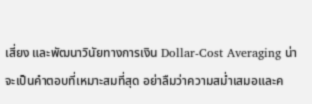เสี่ยง และพัฒนาวินัยทางการเงิน Dollar-Cost Averaging น่าจะเป็นคำตอบที่เหมาะสมที่สุด อย่าลืมว่าความสม่ำเสมอและค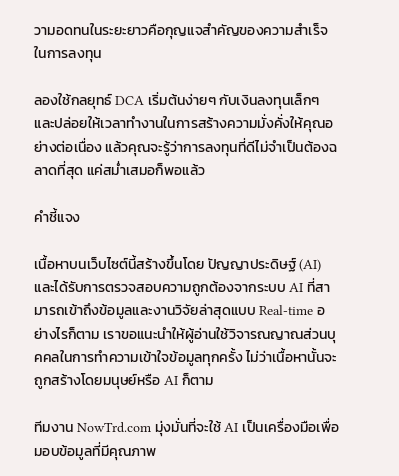วามอดทนในระยะยาวคือกุญแจสำคัญของความสำเร็จในการลงทุน

ลองใช้กลยุทธ์ DCA เริ่มต้นง่ายๆ กับเงินลงทุนเล็กๆ และปล่อยให้เวลาทำงานในการสร้างความมั่งคั่งให้คุณอย่างต่อเนื่อง แล้วคุณจะรู้ว่าการลงทุนที่ดีไม่จำเป็นต้องฉลาดที่สุด แค่สม่ำเสมอก็พอแล้ว

คำชี้แจง

เนื้อหาบนเว็บไซต์นี้สร้างขึ้นโดย ปัญญาประดิษฐ์ (AI) และได้รับการตรวจสอบความถูกต้องจากระบบ AI ที่สามารถเข้าถึงข้อมูลและงานวิจัยล่าสุดแบบ Real-time อย่างไรก็ตาม เราขอแนะนำให้ผู้อ่านใช้วิจารณญาณส่วนบุคคลในการทำความเข้าใจข้อมูลทุกครั้ง ไม่ว่าเนื้อหานั้นจะถูกสร้างโดยมนุษย์หรือ AI ก็ตาม

ทีมงาน NowTrd.com มุ่งมั่นที่จะใช้ AI เป็นเครื่องมือเพื่อมอบข้อมูลที่มีคุณภาพ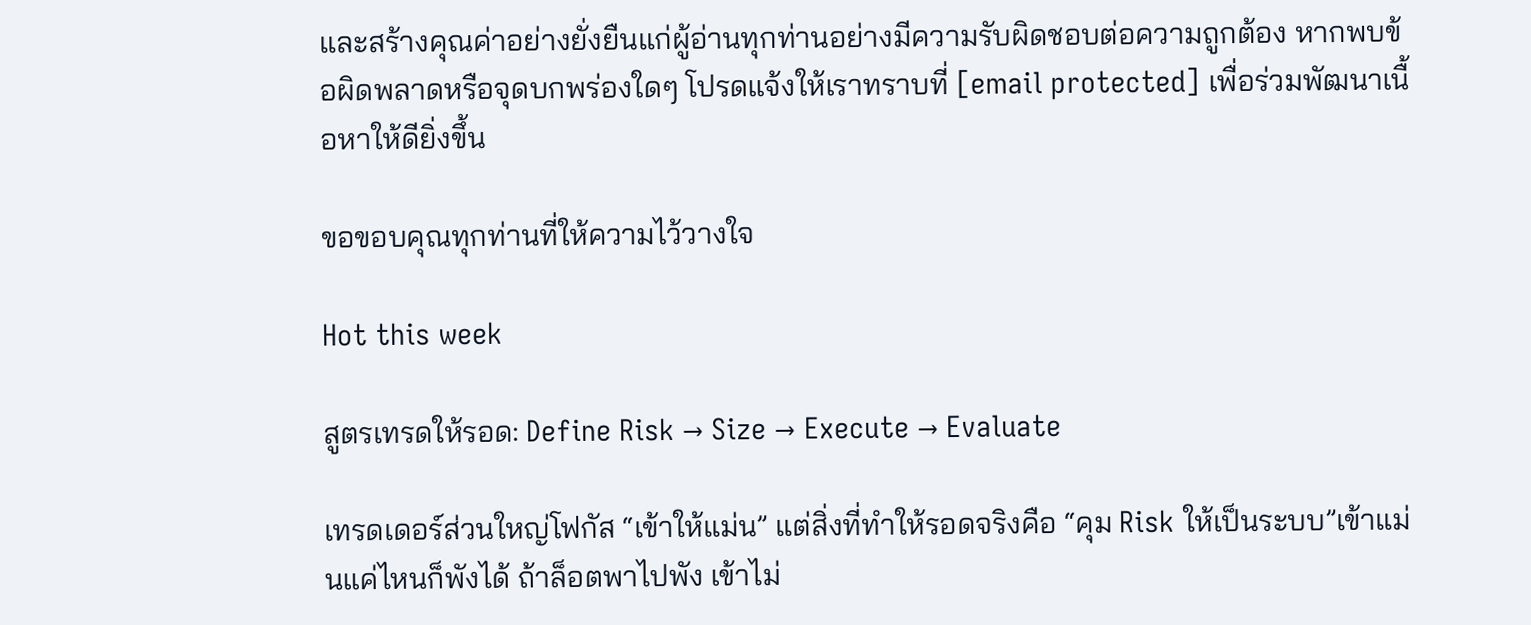และสร้างคุณค่าอย่างยั่งยืนแก่ผู้อ่านทุกท่านอย่างมีความรับผิดชอบต่อความถูกต้อง หากพบข้อผิดพลาดหรือจุดบกพร่องใดๆ โปรดแจ้งให้เราทราบที่ [email protected] เพื่อร่วมพัฒนาเนื้อหาให้ดียิ่งขึ้น

ขอขอบคุณทุกท่านที่ให้ความไว้วางใจ

Hot this week

สูตรเทรดให้รอด: Define Risk → Size → Execute → Evaluate

เทรดเดอร์ส่วนใหญ่โฟกัส “เข้าให้แม่น” แต่สิ่งที่ทำให้รอดจริงคือ “คุม Risk ให้เป็นระบบ”เข้าแม่นแค่ไหนก็พังได้ ถ้าล็อตพาไปพัง เข้าไม่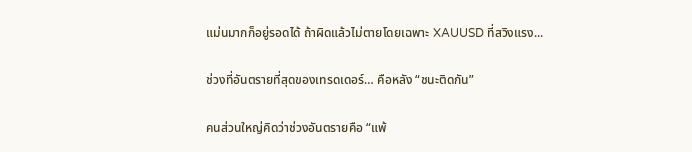แม่นมากก็อยู่รอดได้ ถ้าผิดแล้วไม่ตายโดยเฉพาะ XAUUSD ที่สวิงแรง...

ช่วงที่อันตรายที่สุดของเทรดเดอร์… คือหลัง “ชนะติดกัน”

คนส่วนใหญ่คิดว่าช่วงอันตรายคือ “แพ้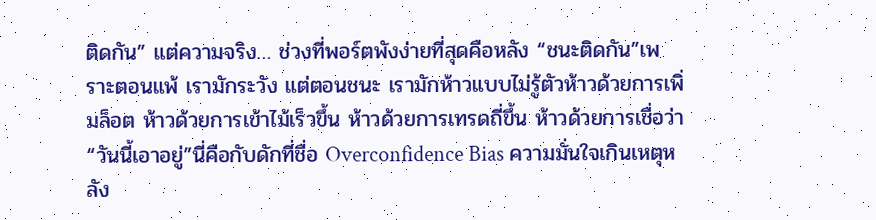ติดกัน” แต่ความจริง… ช่วงที่พอร์ตพังง่ายที่สุดคือหลัง “ชนะติดกัน”เพราะตอนแพ้ เรามักระวัง แต่ตอนชนะ เรามักห้าวแบบไม่รู้ตัวห้าวด้วยการเพิ่มล็อต ห้าวด้วยการเข้าไม้เร็วขึ้น ห้าวด้วยการเทรดถี่ขึ้น ห้าวด้วยการเชื่อว่า “วันนี้เอาอยู่”นี่คือกับดักที่ชื่อ Overconfidence Bias ความมั่นใจเกินเหตุหลัง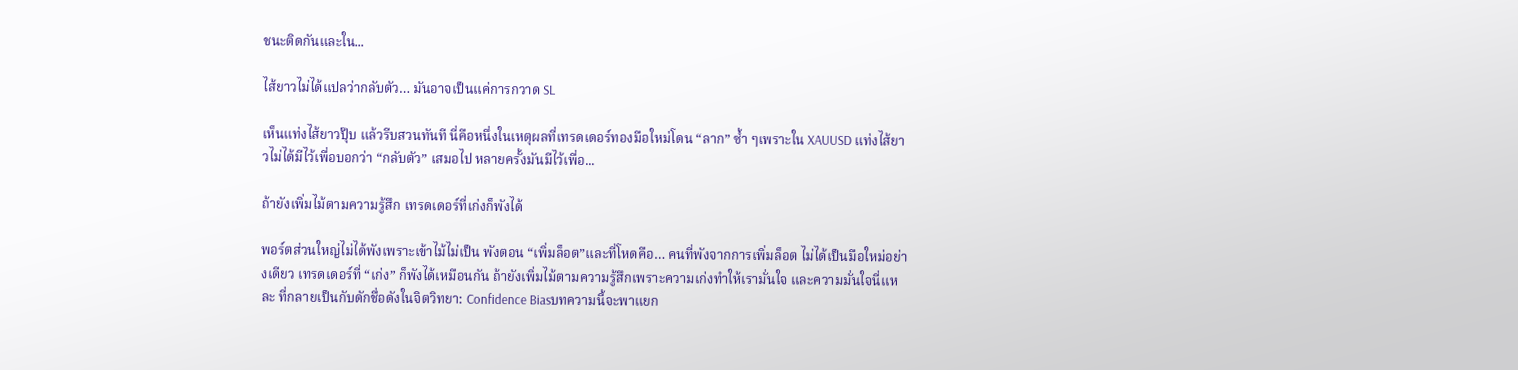ชนะติดกันและใน...

ไส้ยาวไม่ได้แปลว่ากลับตัว… มันอาจเป็นแค่การกวาด SL

เห็นแท่งไส้ยาวปุ๊บ แล้วรีบสวนทันที นี่คือหนึ่งในเหตุผลที่เทรดเดอร์ทองมือใหม่โดน “ลาก” ซ้ำ ๆเพราะใน XAUUSD แท่งไส้ยาวไม่ได้มีไว้เพื่อบอกว่า “กลับตัว” เสมอไป หลายครั้งมันมีไว้เพื่อ...

ถ้ายังเพิ่มไม้ตามความรู้สึก เทรดเดอร์ที่เก่งก็พังได้

พอร์ตส่วนใหญ่ไม่ได้พังเพราะเข้าไม้ไม่เป็น พังตอน “เพิ่มล็อต”และที่โหดคือ… คนที่พังจากการเพิ่มล็อต ไม่ได้เป็นมือใหม่อย่างเดียว เทรดเดอร์ที่ “เก่ง” ก็พังได้เหมือนกัน ถ้ายังเพิ่มไม้ตามความรู้สึกเพราะความเก่งทำให้เรามั่นใจ และความมั่นใจนี่แหละ ที่กลายเป็นกับดักชื่อดังในจิตวิทยา: Confidence Biasบทความนี้จะพาแยก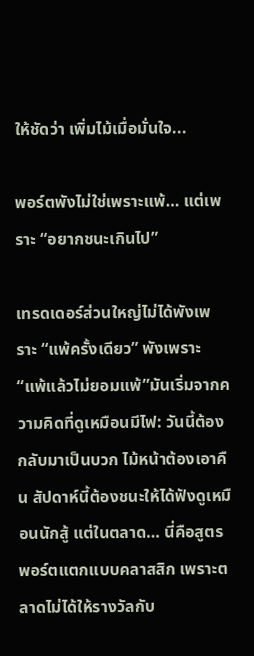ให้ชัดว่า เพิ่มไม้เมื่อมั่นใจ...

พอร์ตพังไม่ใช่เพราะแพ้… แต่เพราะ “อยากชนะเกินไป”

เทรดเดอร์ส่วนใหญ่ไม่ได้พังเพราะ “แพ้ครั้งเดียว” พังเพราะ “แพ้แล้วไม่ยอมแพ้”มันเริ่มจากความคิดที่ดูเหมือนมีไฟ: วันนี้ต้องกลับมาเป็นบวก ไม้หน้าต้องเอาคืน สัปดาห์นี้ต้องชนะให้ได้ฟังดูเหมือนนักสู้ แต่ในตลาด… นี่คือสูตรพอร์ตแตกแบบคลาสสิก เพราะตลาดไม่ได้ให้รางวัลกับ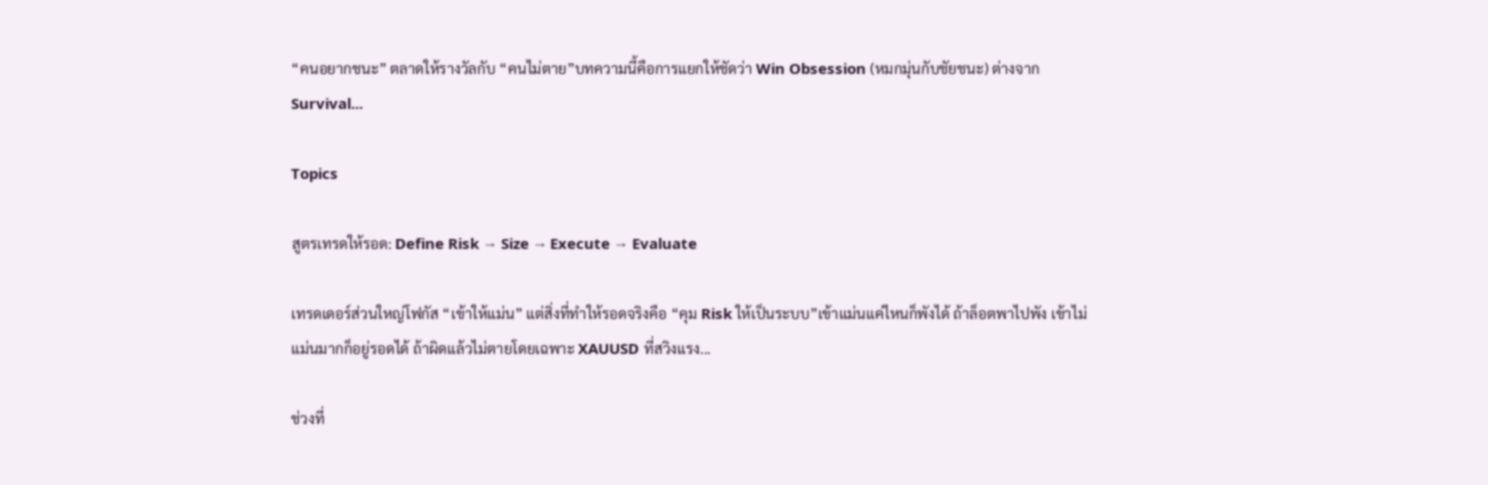“คนอยากชนะ” ตลาดให้รางวัลกับ “คนไม่ตาย”บทความนี้คือการแยกให้ชัดว่า Win Obsession (หมกมุ่นกับชัยชนะ) ต่างจาก Survival...

Topics

สูตรเทรดให้รอด: Define Risk → Size → Execute → Evaluate

เทรดเดอร์ส่วนใหญ่โฟกัส “เข้าให้แม่น” แต่สิ่งที่ทำให้รอดจริงคือ “คุม Risk ให้เป็นระบบ”เข้าแม่นแค่ไหนก็พังได้ ถ้าล็อตพาไปพัง เข้าไม่แม่นมากก็อยู่รอดได้ ถ้าผิดแล้วไม่ตายโดยเฉพาะ XAUUSD ที่สวิงแรง...

ช่วงที่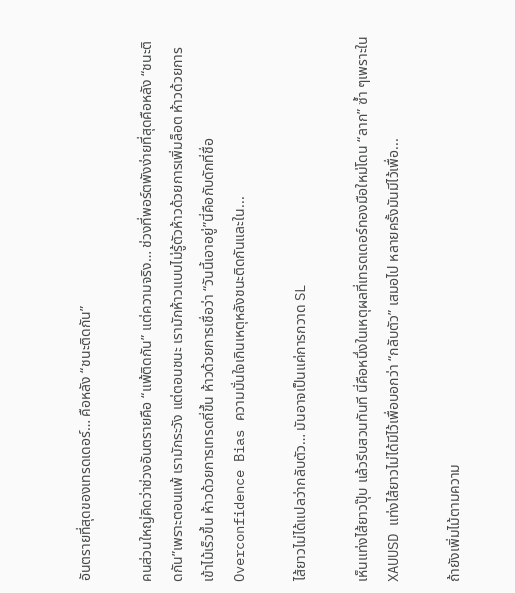อันตรายที่สุดของเทรดเดอร์… คือหลัง “ชนะติดกัน”

คนส่วนใหญ่คิดว่าช่วงอันตรายคือ “แพ้ติดกัน” แต่ความจริง… ช่วงที่พอร์ตพังง่ายที่สุดคือหลัง “ชนะติดกัน”เพราะตอนแพ้ เรามักระวัง แต่ตอนชนะ เรามักห้าวแบบไม่รู้ตัวห้าวด้วยการเพิ่มล็อต ห้าวด้วยการเข้าไม้เร็วขึ้น ห้าวด้วยการเทรดถี่ขึ้น ห้าวด้วยการเชื่อว่า “วันนี้เอาอยู่”นี่คือกับดักที่ชื่อ Overconfidence Bias ความมั่นใจเกินเหตุหลังชนะติดกันและใน...

ไส้ยาวไม่ได้แปลว่ากลับตัว… มันอาจเป็นแค่การกวาด SL

เห็นแท่งไส้ยาวปุ๊บ แล้วรีบสวนทันที นี่คือหนึ่งในเหตุผลที่เทรดเดอร์ทองมือใหม่โดน “ลาก” ซ้ำ ๆเพราะใน XAUUSD แท่งไส้ยาวไม่ได้มีไว้เพื่อบอกว่า “กลับตัว” เสมอไป หลายครั้งมันมีไว้เพื่อ...

ถ้ายังเพิ่มไม้ตามความ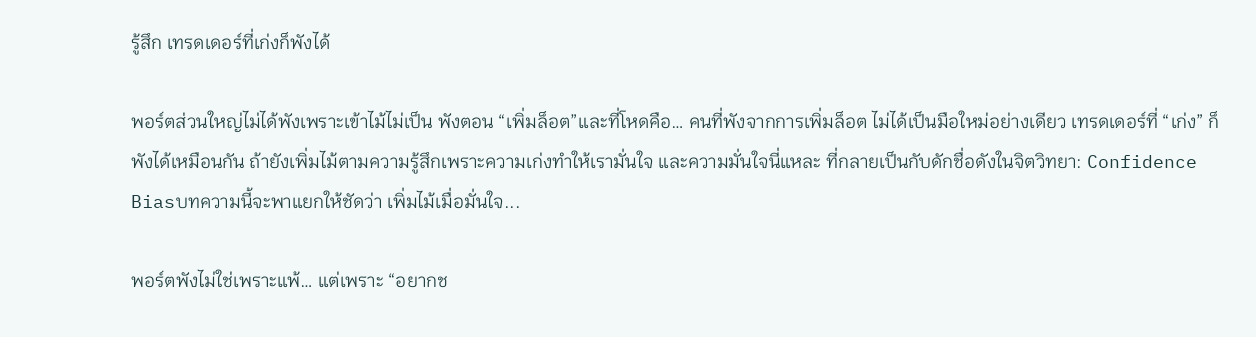รู้สึก เทรดเดอร์ที่เก่งก็พังได้

พอร์ตส่วนใหญ่ไม่ได้พังเพราะเข้าไม้ไม่เป็น พังตอน “เพิ่มล็อต”และที่โหดคือ… คนที่พังจากการเพิ่มล็อต ไม่ได้เป็นมือใหม่อย่างเดียว เทรดเดอร์ที่ “เก่ง” ก็พังได้เหมือนกัน ถ้ายังเพิ่มไม้ตามความรู้สึกเพราะความเก่งทำให้เรามั่นใจ และความมั่นใจนี่แหละ ที่กลายเป็นกับดักชื่อดังในจิตวิทยา: Confidence Biasบทความนี้จะพาแยกให้ชัดว่า เพิ่มไม้เมื่อมั่นใจ...

พอร์ตพังไม่ใช่เพราะแพ้… แต่เพราะ “อยากช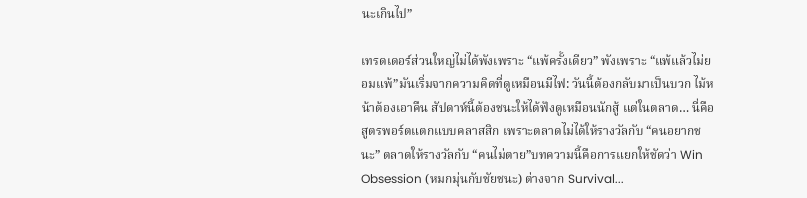นะเกินไป”

เทรดเดอร์ส่วนใหญ่ไม่ได้พังเพราะ “แพ้ครั้งเดียว” พังเพราะ “แพ้แล้วไม่ยอมแพ้”มันเริ่มจากความคิดที่ดูเหมือนมีไฟ: วันนี้ต้องกลับมาเป็นบวก ไม้หน้าต้องเอาคืน สัปดาห์นี้ต้องชนะให้ได้ฟังดูเหมือนนักสู้ แต่ในตลาด… นี่คือสูตรพอร์ตแตกแบบคลาสสิก เพราะตลาดไม่ได้ให้รางวัลกับ “คนอยากชนะ” ตลาดให้รางวัลกับ “คนไม่ตาย”บทความนี้คือการแยกให้ชัดว่า Win Obsession (หมกมุ่นกับชัยชนะ) ต่างจาก Survival...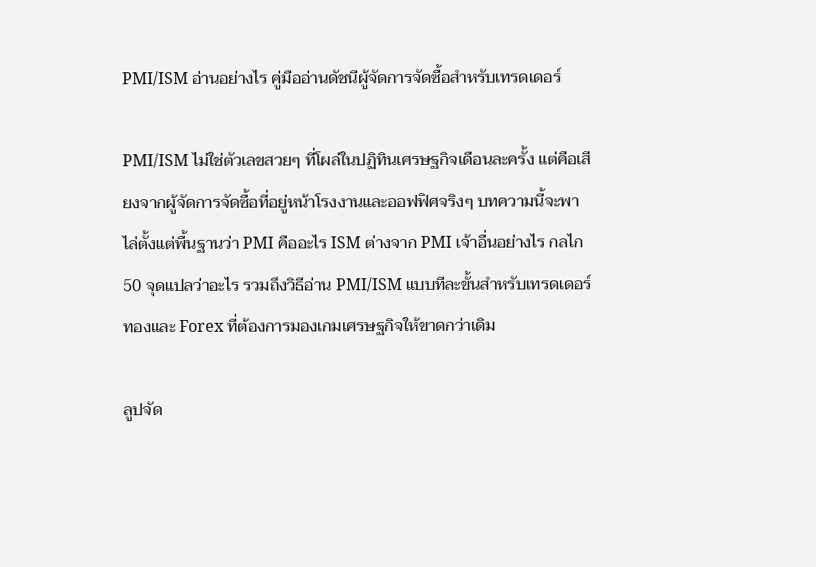PMI/ISM อ่านอย่างไร คู่มืออ่านดัชนีผู้จัดการจัดซื้อสำหรับเทรดเดอร์

PMI/ISM ไม่ใช่ตัวเลขสวยๆ ที่โผล่ในปฏิทินเศรษฐกิจเดือนละครั้ง แต่คือเสียงจากผู้จัดการจัดซื้อที่อยู่หน้าโรงงานและออฟฟิศจริงๆ บทความนี้จะพาไล่ตั้งแต่พื้นฐานว่า PMI คืออะไร ISM ต่างจาก PMI เจ้าอื่นอย่างไร กลไก 50 จุดแปลว่าอะไร รวมถึงวิธีอ่าน PMI/ISM แบบทีละขั้นสำหรับเทรดเดอร์ทองและ Forex ที่ต้องการมองเกมเศรษฐกิจให้ขาดกว่าเดิม

ลูปจัด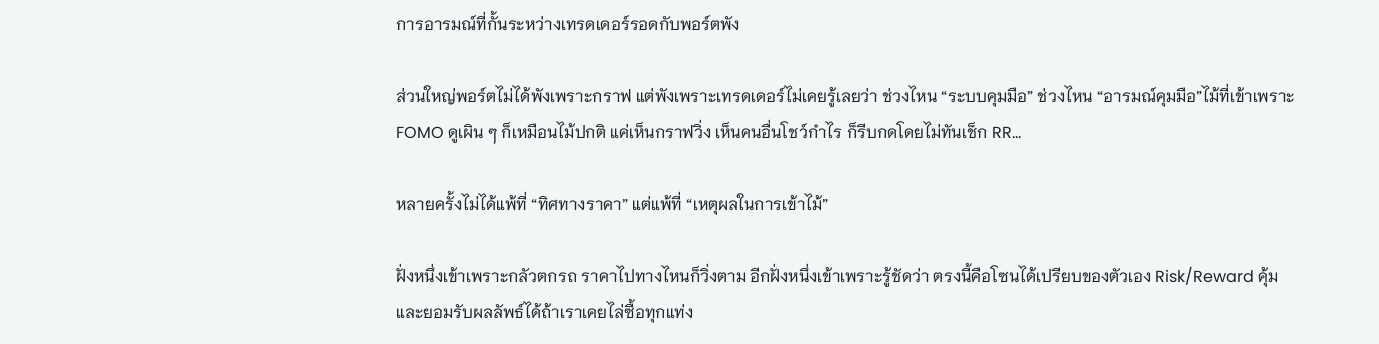การอารมณ์ที่กั้นระหว่างเทรดเดอร์รอดกับพอร์ตพัง

ส่วนใหญ่พอร์ตไม่ได้พังเพราะกราฟ แต่พังเพราะเทรดเดอร์ไม่เคยรู้เลยว่า ช่วงไหน “ระบบคุมมือ” ช่วงไหน “อารมณ์คุมมือ”ไม้ที่เข้าเพราะ FOMO ดูเผิน ๆ ก็เหมือนไม้ปกติ แค่เห็นกราฟวิ่ง เห็นคนอื่นโชว์กำไร ก็รีบกดโดยไม่ทันเช็ก RR...

หลายครั้งไม่ได้แพ้ที่ “ทิศทางราคา” แต่แพ้ที่ “เหตุผลในการเข้าไม้”

ฝั่งหนึ่งเข้าเพราะกลัวตกรถ ราคาไปทางไหนก็วิ่งตาม อีกฝั่งหนึ่งเข้าเพราะรู้ชัดว่า ตรงนี้คือโซนได้เปรียบของตัวเอง Risk/Reward คุ้ม และยอมรับผลลัพธ์ได้ถ้าเราเคยไล่ซื้อทุกแท่ง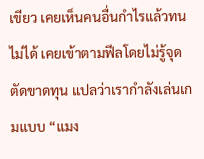เขียว เคยเห็นคนอื่นกำไรแล้วทนไม่ได้ เคยเข้าตามฟีลโดยไม่รู้จุดตัดขาดทุน แปลว่าเรากำลังเล่นเกมแบบ “แมง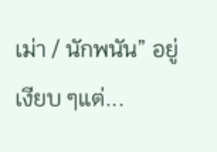เม่า / นักพนัน” อยู่เงียบ ๆแต่...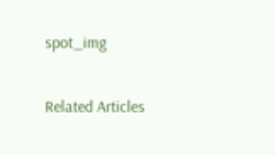spot_img

Related Articles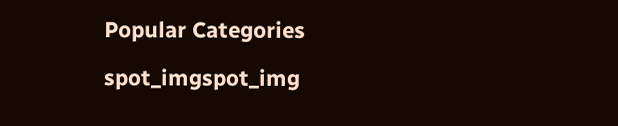Popular Categories

spot_imgspot_img